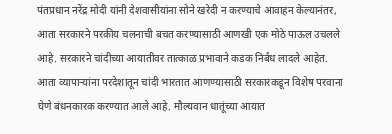पंतप्रधान नरेंद्र मोदी यांनी देशवासीयांना सोने खरेदी न करण्याचे आवाहन केल्यानंतर, आता सरकारने परकीय चलनाची बचत करण्यासाठी आणखी एक मोठे पाऊल उचलले आहे. सरकारने चांदीच्या आयातीवर तात्काळ प्रभावाने कडक निर्बंध लादले आहेत.
आता व्यापाऱ्यांना परदेशातून चांदी भारतात आणण्यासाठी सरकारकडून विशेष परवाना घेणे बंधनकारक करण्यात आले आहे. मौल्यवान धातूंच्या आयात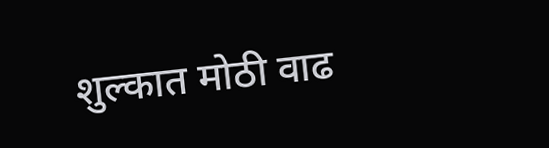शुल्कात मोठी वाढ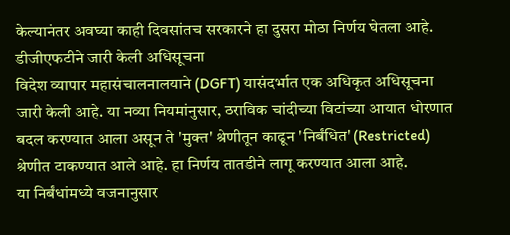केल्यानंतर अवघ्या काही दिवसांतच सरकारने हा दुसरा मोठा निर्णय घेतला आहे.
डीजीएफटीने जारी केली अधिसूचना
विदेश व्यापार महासंचालनालयाने (DGFT) यासंदर्भात एक अधिकृत अधिसूचना जारी केली आहे. या नव्या नियमांनुसार, ठराविक चांदीच्या विटांच्या आयात धोरणात बदल करण्यात आला असून ते 'मुक्त' श्रेणीतून काढून 'निर्बंधित' (Restricted) श्रेणीत टाकण्यात आले आहे. हा निर्णय तातडीने लागू करण्यात आला आहे.
या निर्बंधांमध्ये वजनानुसार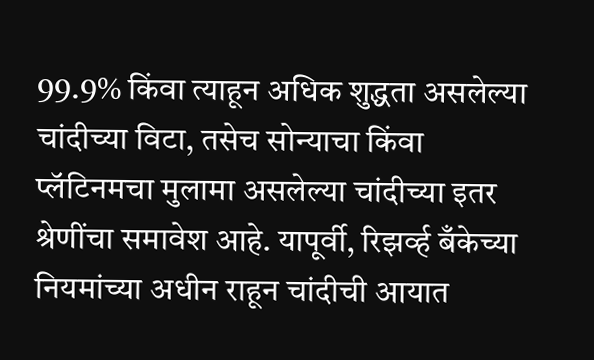99.9% किंवा त्याहून अधिक शुद्धता असलेल्या चांदीच्या विटा, तसेच सोन्याचा किंवा प्लॅटिनमचा मुलामा असलेल्या चांदीच्या इतर श्रेणींचा समावेश आहे. यापूर्वी, रिझर्व्ह बँकेच्या नियमांच्या अधीन राहून चांदीची आयात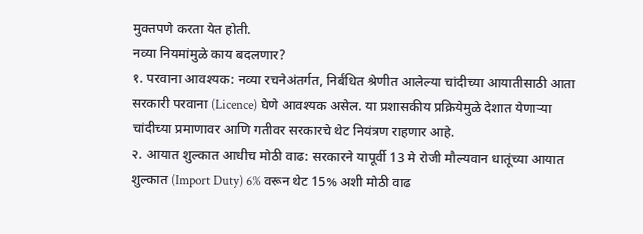मुक्तपणे करता येत होती.
नव्या नियमांमुळे काय बदलणार?
१. परवाना आवश्यक: नव्या रचनेअंतर्गत, निर्बंधित श्रेणीत आलेल्या चांदीच्या आयातीसाठी आता सरकारी परवाना (Licence) घेणे आवश्यक असेल. या प्रशासकीय प्रक्रियेमुळे देशात येणाऱ्या चांदीच्या प्रमाणावर आणि गतीवर सरकारचे थेट नियंत्रण राहणार आहे.
२. आयात शुल्कात आधीच मोठी वाढ: सरकारने यापूर्वी 13 मे रोजी मौल्यवान धातूंच्या आयात शुल्कात (Import Duty) 6% वरून थेट 15% अशी मोठी वाढ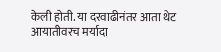केली होती. या दरवाढीनंतर आता थेट आयातीवरच मर्यादा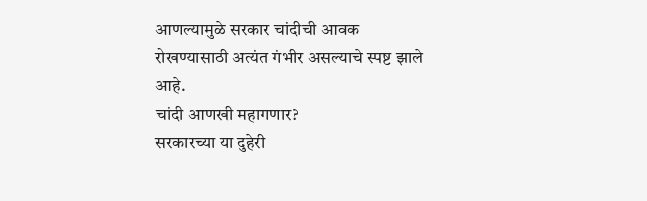आणल्यामुळे सरकार चांदीची आवक रोखण्यासाठी अत्यंत गंभीर असल्याचे स्पष्ट झाले आहे.
चांदी आणखी महागणार?
सरकारच्या या दुहेरी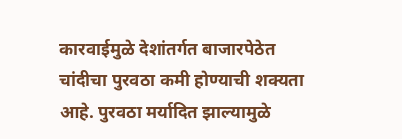कारवाईमुळे देशांतर्गत बाजारपेठेत चांदीचा पुरवठा कमी होण्याची शक्यता आहे. पुरवठा मर्यादित झाल्यामुळे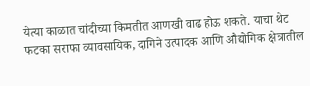येत्या काळात चांदीच्या किमतीत आणखी वाढ होऊ शकते. याचा थेट फटका सराफा व्यावसायिक, दागिने उत्पादक आणि औद्योगिक क्षेत्रातील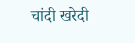चांदी खरेदी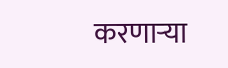करणाऱ्या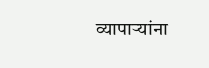व्यापाऱ्यांना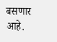बसणार आहे.